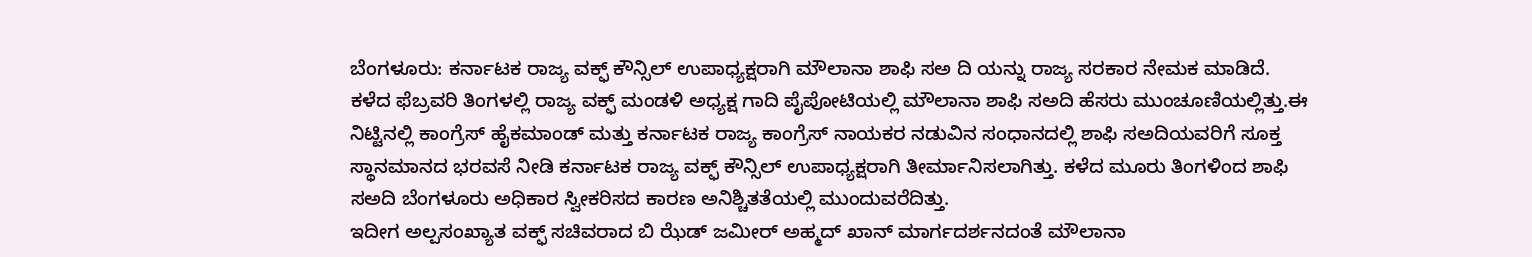ಬೆಂಗಳೂರು: ಕರ್ನಾಟಕ ರಾಜ್ಯ ವಕ್ಫ್ ಕೌನ್ಸಿಲ್ ಉಪಾಧ್ಯಕ್ಷರಾಗಿ ಮೌಲಾನಾ ಶಾಫಿ ಸಅ ದಿ ಯನ್ನು ರಾಜ್ಯ ಸರಕಾರ ನೇಮಕ ಮಾಡಿದೆ. ಕಳೆದ ಫೆಬ್ರವರಿ ತಿಂಗಳಲ್ಲಿ ರಾಜ್ಯ ವಕ್ಫ್ ಮಂಡಳಿ ಅಧ್ಯಕ್ಷ ಗಾದಿ ಪೈಪೋಟಿಯಲ್ಲಿ ಮೌಲಾನಾ ಶಾಫಿ ಸಅದಿ ಹೆಸರು ಮುಂಚೂಣಿಯಲ್ಲಿತ್ತು.ಈ ನಿಟ್ಟಿನಲ್ಲಿ ಕಾಂಗ್ರೆಸ್ ಹೈಕಮಾಂಡ್ ಮತ್ತು ಕರ್ನಾಟಕ ರಾಜ್ಯ ಕಾಂಗ್ರೆಸ್ ನಾಯಕರ ನಡುವಿನ ಸಂಧಾನದಲ್ಲಿ ಶಾಫಿ ಸಅದಿಯವರಿಗೆ ಸೂಕ್ತ ಸ್ಥಾನಮಾನದ ಭರವಸೆ ನೀಡಿ ಕರ್ನಾಟಕ ರಾಜ್ಯ ವಕ್ಫ್ ಕೌನ್ಸಿಲ್ ಉಪಾಧ್ಯಕ್ಷರಾಗಿ ತೀರ್ಮಾನಿಸಲಾಗಿತ್ತು. ಕಳೆದ ಮೂರು ತಿಂಗಳಿಂದ ಶಾಫಿ ಸಅದಿ ಬೆಂಗಳೂರು ಅಧಿಕಾರ ಸ್ವೀಕರಿಸದ ಕಾರಣ ಅನಿಶ್ಚಿತತೆಯಲ್ಲಿ ಮುಂದುವರೆದಿತ್ತು.
ಇದೀಗ ಅಲ್ಪಸಂಖ್ಯಾತ ವಕ್ಫ್ ಸಚಿವರಾದ ಬಿ ಝೆಡ್ ಜಮೀರ್ ಅಹ್ಮದ್ ಖಾನ್ ಮಾರ್ಗದರ್ಶನದಂತೆ ಮೌಲಾನಾ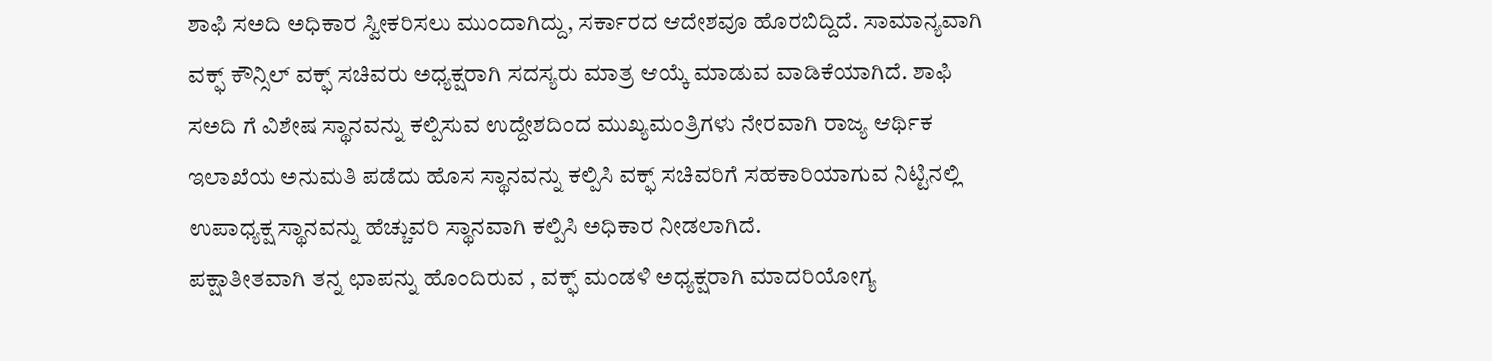ಶಾಫಿ ಸಅದಿ ಅಧಿಕಾರ ಸ್ವೀಕರಿಸಲು ಮುಂದಾಗಿದ್ದು, ಸರ್ಕಾರದ ಆದೇಶವೂ ಹೊರಬಿದ್ದಿದೆ. ಸಾಮಾನ್ಯವಾಗಿ ವಕ್ಫ್ ಕೌನ್ಸಿಲ್ ವಕ್ಫ್ ಸಚಿವರು ಅಧ್ಯಕ್ಷರಾಗಿ ಸದಸ್ಯರು ಮಾತ್ರ ಆಯ್ಕೆ ಮಾಡುವ ವಾಡಿಕೆಯಾಗಿದೆ. ಶಾಫಿ ಸಅದಿ ಗೆ ವಿಶೇಷ ಸ್ಥಾನವನ್ನು ಕಲ್ಪಿಸುವ ಉದ್ದೇಶದಿಂದ ಮುಖ್ಯಮಂತ್ರಿಗಳು ನೇರವಾಗಿ ರಾಜ್ಯ ಆರ್ಥಿಕ ಇಲಾಖೆಯ ಅನುಮತಿ ಪಡೆದು ಹೊಸ ಸ್ಥಾನವನ್ನು ಕಲ್ಪಿಸಿ ವಕ್ಫ್ ಸಚಿವರಿಗೆ ಸಹಕಾರಿಯಾಗುವ ನಿಟ್ಟಿನಲ್ಲಿ ಉಪಾಧ್ಯಕ್ಷ ಸ್ಥಾನವನ್ನು ಹೆಚ್ಚುವರಿ ಸ್ಥಾನವಾಗಿ ಕಲ್ಪಿಸಿ ಅಧಿಕಾರ ನೀಡಲಾಗಿದೆ.
ಪಕ್ಷಾತೀತವಾಗಿ ತನ್ನ ಛಾಪನ್ನು ಹೊಂದಿರುವ , ವಕ್ಫ್ ಮಂಡಳಿ ಅಧ್ಯಕ್ಷರಾಗಿ ಮಾದರಿಯೋಗ್ಯ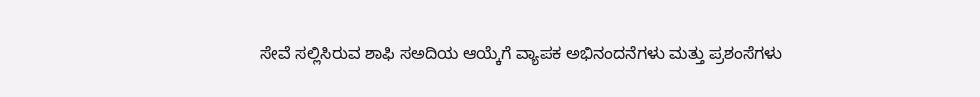ಸೇವೆ ಸಲ್ಲಿಸಿರುವ ಶಾಫಿ ಸಅದಿಯ ಆಯ್ಕೆಗೆ ವ್ಯಾಪಕ ಅಭಿನಂದನೆಗಳು ಮತ್ತು ಪ್ರಶಂಸೆಗಳು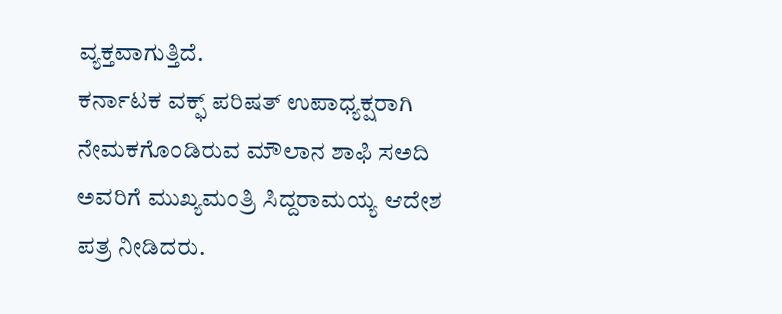ವ್ಯಕ್ತವಾಗುತ್ತಿದೆ.
ಕರ್ನಾಟಕ ವಕ್ಫ್ ಪರಿಷತ್ ಉಪಾಧ್ಯಕ್ಷರಾಗಿ ನೇಮಕಗೊಂಡಿರುವ ಮೌಲಾನ ಶಾಫಿ ಸಅದಿ ಅವರಿಗೆ ಮುಖ್ಯಮಂತ್ರಿ ಸಿದ್ದರಾಮಯ್ಯ ಆದೇಶ ಪತ್ರ ನೀಡಿದರು.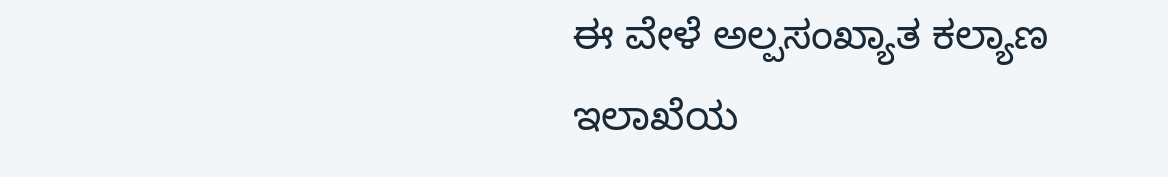ಈ ವೇಳೆ ಅಲ್ಪಸಂಖ್ಯಾತ ಕಲ್ಯಾಣ ಇಲಾಖೆಯ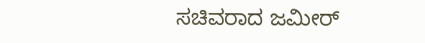ಸಚಿವರಾದ ಜಮೀರ್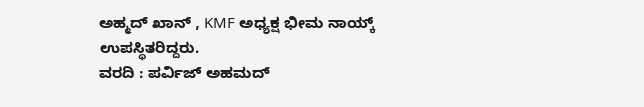ಅಹ್ಮದ್ ಖಾನ್ , KMF ಅಧ್ಯಕ್ಷ ಭೀಮ ನಾಯ್ಕ್ ಉಪಸ್ಥಿತರಿದ್ದರು.
ವರದಿ : ಪರ್ವಿಜ್ ಅಹಮದ್